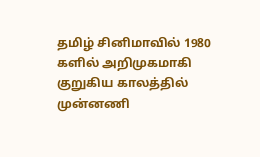தமிழ் சினிமாவில் 1980 களில் அறிமுகமாகி குறுகிய காலத்தில் முன்னணி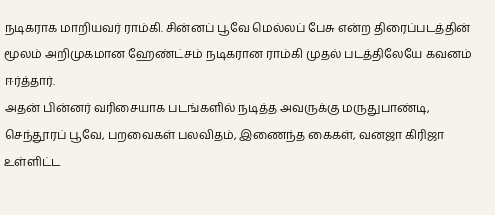நடிகராக மாறியவர் ராம்கி. சின்னப் பூவே மெல்லப் பேசு என்ற திரைப்படத்தின் மூலம் அறிமுகமான ஹேண்ட்சம் நடிகரான ராம்கி முதல் படத்திலேயே கவனம் ஈர்த்தார்.
அதன் பின்னர் வரிசையாக படங்களில் நடித்த அவருக்கு மருதுபாண்டி, செந்தூரப் பூவே, பறவைகள் பலவிதம், இணைந்த கைகள், வனஜா கிரிஜா உள்ளிட்ட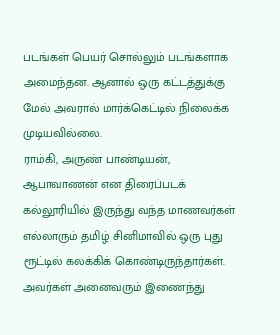படங்கள் பெயர் சொல்லும் படங்களாக அமைந்தன. ஆனால் ஒரு கட்டத்துக்கு மேல் அவரால் மார்க்கெட்டில் நிலைக்க முடியவில்லை.
ராம்கி, அருண் பாண்டியன், ஆபாவாணன் என திரைப்படக் கல்லூரியில் இருந்து வந்த மாணவர்கள் எல்லாரும் தமிழ் சினிமாவில் ஒரு புது ரூட்டில் கலக்கிக் கொண்டிருந்தார்கள். அவர்கள் அனைவரும் இணைந்து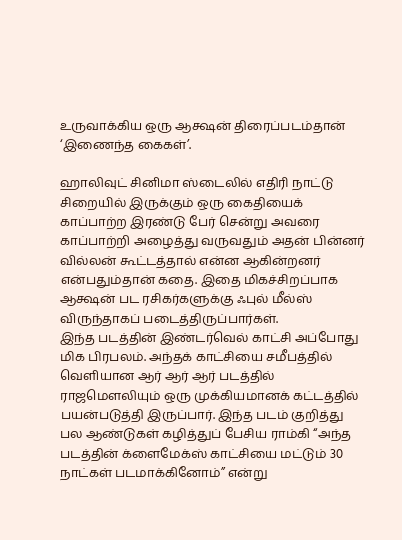உருவாக்கிய ஒரு ஆக்ஷன் திரைப்படம்தான் ‘இணைந்த கைகள்’.

ஹாலிவுட் சினிமா ஸ்டைலில் எதிரி நாட்டு சிறையில் இருக்கும் ஒரு கைதியைக் காப்பாற்ற இரண்டு பேர் சென்று அவரை காப்பாற்றி அழைத்து வருவதும் அதன் பின்னர் வில்லன் கூட்டத்தால் என்ன ஆகின்றனர் என்பதும்தான் கதை. இதை மிகச்சிறப்பாக ஆக்ஷன் பட ரசிகர்களுக்கு ஃபுல் மீல்ஸ் விருந்தாகப் படைத்திருப்பார்கள்.
இந்த படத்தின் இண்டர்வெல் காட்சி அப்போது மிக பிரபலம். அந்தக் காட்சியை சமீபத்தில் வெளியான ஆர் ஆர் ஆர் படத்தில் ராஜமௌலியும் ஒரு முக்கியமானக் கட்டத்தில் பயன்படுத்தி இருப்பார். இந்த படம் குறித்து பல ஆண்டுகள் கழித்துப் பேசிய ராம்கி “அந்த படத்தின் க்ளைமேக்ஸ் காட்சியை மட்டும் 30 நாட்கள் படமாக்கினோம்” என்று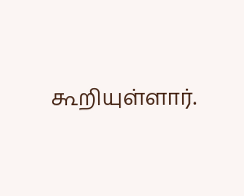கூறியுள்ளார்.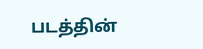படத்தின்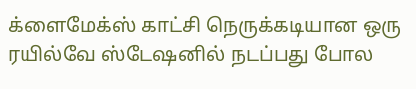க்ளைமேக்ஸ் காட்சி நெருக்கடியான ஒரு ரயில்வே ஸ்டேஷனில் நடப்பது போல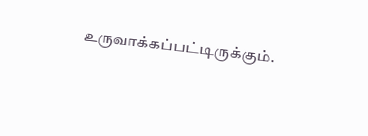உருவாக்கப்பட்டிருக்கும்.